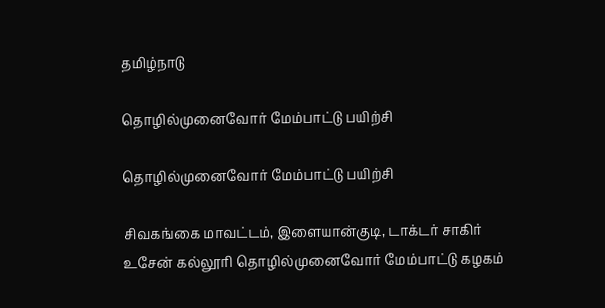தமிழ்நாடு

தொழில்முனைவோர் மேம்பாட்டு பயிற்சி

தொழில்முனைவோர் மேம்பாட்டு பயிற்சி

சிவகங்கை மாவட்டம், இளையான்குடி, டாக்டர் சாகிர் உசேன் கல்லூரி தொழில்முனைவோர் மேம்பாட்டு கழகம்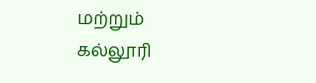மற்றும் கல்லூரி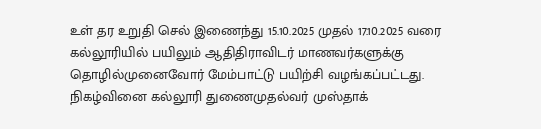உள் தர உறுதி செல் இணைந்து 15.10.2025 முதல் 17.10.2025 வரை கல்லூரியில் பயிலும் ஆதிதிராவிடர் மாணவர்களுக்கு தொழில்முனைவோர் மேம்பாட்டு பயிற்சி வழங்கப்பட்டது. நிகழ்வினை கல்லூரி துணைமுதல்வர் முஸ்தாக்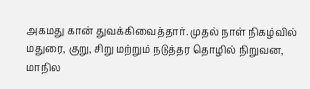அகமது கான் துவக்கிவைத்தார். முதல் நாள் நிகழ்வில் மதுரை, குறு, சிறு மற்றும் நடுத்தர தொழில் நிறுவன, மாநில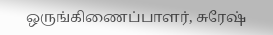ஒருங்கிணைப்பாளர், சுரேஷ்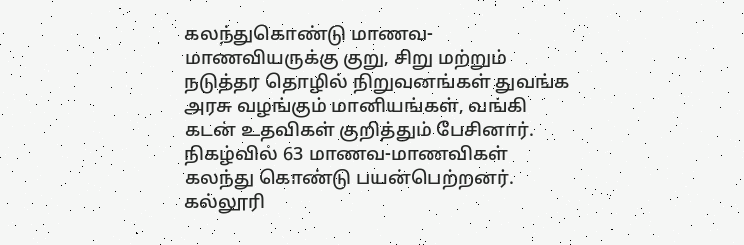கலந்துகொண்டு மாணவ-மாணவியருக்கு குறு, சிறு மற்றும் நடுத்தர தொழில் நிறுவனங்கள் துவங்க அரசு வழங்கும் மானியங்கள், வங்கி கடன் உதவிகள் குறித்தும் பேசினார். நிகழ்வில் 63 மாணவ-மாணவிகள் கலந்து கொண்டு பயன்பெற்றனர். கல்லூரி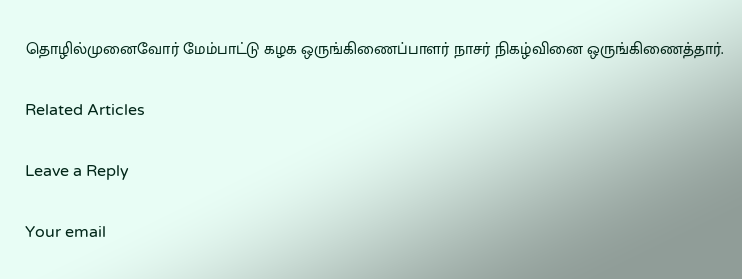தொழில்முனைவோர் மேம்பாட்டு கழக ஒருங்கிணைப்பாளர் நாசர் நிகழ்வினை ஒருங்கிணைத்தார்.

Related Articles

Leave a Reply

Your email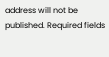address will not be published. Required fields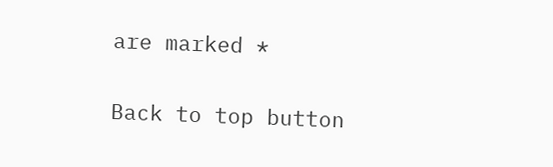are marked *

Back to top button